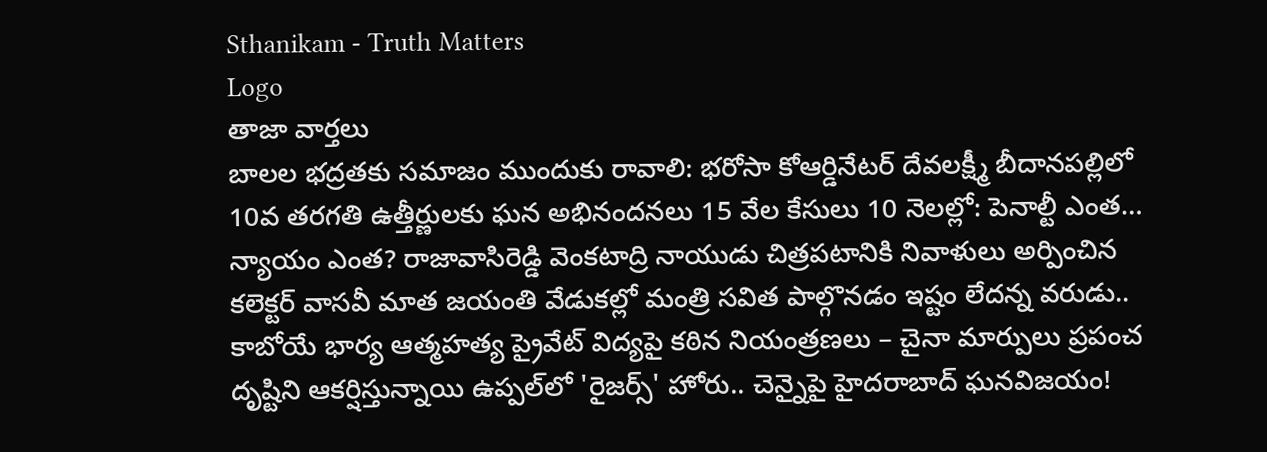Sthanikam - Truth Matters
Logo
తాజా వార్తలు
బాలల భద్రతకు సమాజం ముందుకు రావాలి: భరోసా కోఆర్డినేటర్ దేవలక్ష్మీ బీదానపల్లిలో 10వ తరగతి ఉత్తీర్ణులకు ఘన అభినందనలు 15 వేల కేసులు 10 నెలల్లో: పెనాల్టీ ఎంత… న్యాయం ఎంత? రాజావాసిరెడ్డి వెంకటాద్రి నాయుడు చిత్రపటానికి నివాళులు అర్పించిన కలెక్టర్ వాసవీ మాత జయంతి వేడుకల్లో మంత్రి సవిత పాల్గొనడం ఇష్టం లేదన్న వరుడు.. కాబోయే భార్య ఆత్మహత్య ప్రైవేట్ విద్యపై కఠిన నియంత్రణలు – చైనా మార్పులు ప్రపంచ దృష్టిని ఆకర్షిస్తున్నాయి ఉప్పల్‌లో 'రైజర్స్' హోరు.. చెన్నైపై హైదరాబాద్ ఘనవిజయం!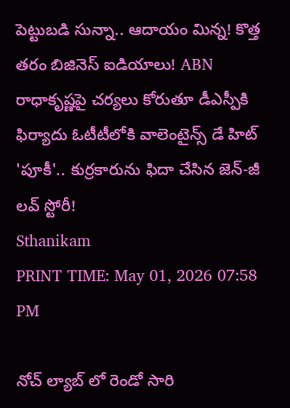పెట్టుబడి సున్నా.. ఆదాయం మిన్న! కొత్త తరం బిజినెస్ ఐడియాలు! ABN రాధాకృష్ణపై చర్యలు కోరుతూ డీఎస్పీకి ఫిర్యాదు ఓటీటీలోకి వాలెంటైన్స్ డే హిట్ 'పూకీ'.. కుర్రకారును ఫిదా చేసిన జెన్-జీ లవ్ స్టోరీ!
Sthanikam
PRINT TIME: May 01, 2026 07:58 PM

నోచ్ ల్యాబ్ లో రెండో సారి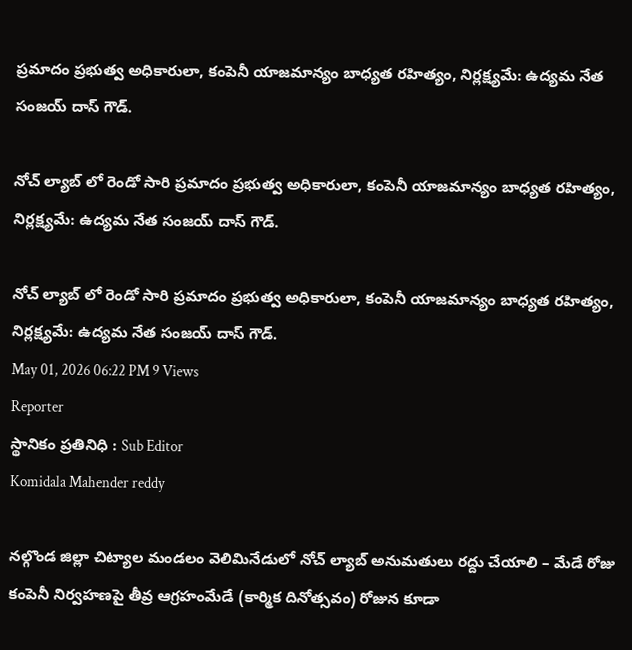ప్రమాదం ప్రభుత్వ అధికారులా, కంపెనీ యాజమాన్యం బాధ్యత రహిత్యం, నిర్లక్ష్యమే: ఉద్యమ నేత సంజయ్ దాస్ గౌడ్.

నోచ్ ల్యాబ్ లో రెండో సారి ప్రమాదం ప్రభుత్వ అధికారులా, కంపెనీ యాజమాన్యం బాధ్యత రహిత్యం, నిర్లక్ష్యమే: ఉద్యమ నేత సంజయ్ దాస్ గౌడ్.

నోచ్ ల్యాబ్ లో రెండో సారి ప్రమాదం ప్రభుత్వ అధికారులా, కంపెనీ యాజమాన్యం బాధ్యత రహిత్యం, నిర్లక్ష్యమే: ఉద్యమ నేత సంజయ్ దాస్ గౌడ్.
May 01, 2026 06:22 PM 9 Views
Reporter
స్థానికం ప్రతినిధి : Sub Editor
Komidala Mahender reddy

నల్గొండ జిల్లా చిట్యాల మండలం వెలిమినేడులో నోచ్ ల్యాబ్ అనుమతులు రద్దు చేయాలి – మేడే రోజు కంపెనీ నిర్వహణపై తీవ్ర ఆగ్రహంమేడే (కార్మిక దినోత్సవం) రోజున కూడా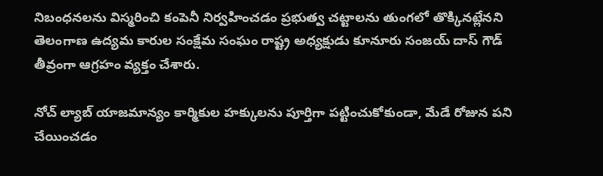నిబంధనలను విస్మరించి కంపెనీ నిర్వహించడం ప్రభుత్వ చట్టాలను తుంగలో తొక్కినట్లేనని తెలంగాణ ఉద్యమ కారుల సంక్షేమ సంఘం రాష్ట్ర అధ్యక్షుడు కూనూరు సంజయ్ దాస్ గౌడ్ తీవ్రంగా ఆగ్రహం వ్యక్తం చేశారు.

నోచ్ ల్యాబ్ యాజమాన్యం కార్మికుల హక్కులను పూర్తిగా పట్టించుకోకుండా, మేడే రోజున పని చేయించడం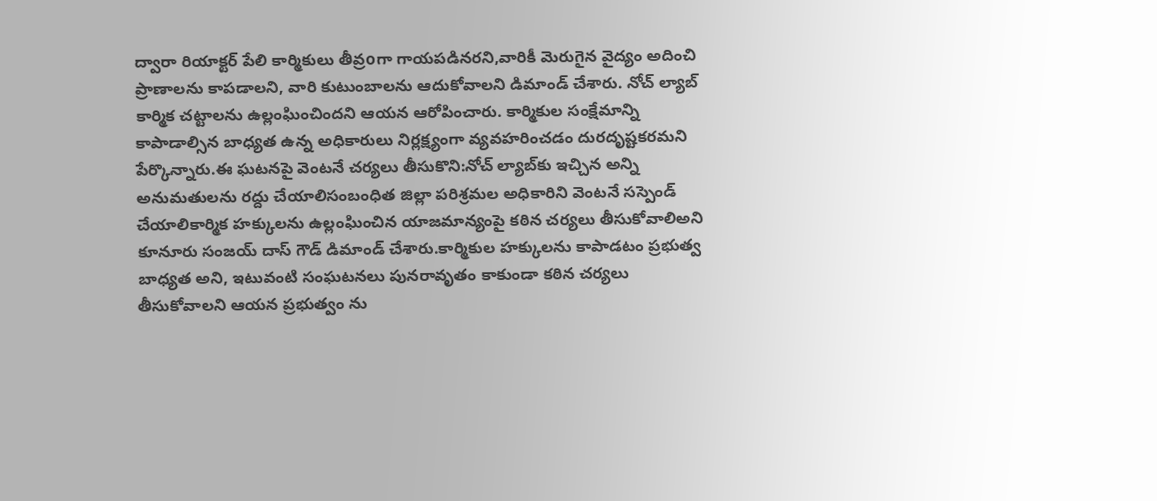ద్వారా రియాక్టర్ పేలి కార్మికులు తీవ్రoగా గాయపడినరని,వారికీ మెరుగైన వైద్యం అదించి ప్రాణాలను కాపడాలని, వారి కుటుంబాలను ఆదుకోవాలని డిమాండ్ చేశారు. నోచ్ ల్యాబ్ కార్మిక చట్టాలను ఉల్లంఘించిందని ఆయన ఆరోపించారు. కార్మికుల సంక్షేమాన్ని కాపాడాల్సిన బాధ్యత ఉన్న అధికారులు నిర్లక్ష్యంగా వ్యవహరించడం దురదృష్టకరమని పేర్కొన్నారు.ఈ ఘటనపై వెంటనే చర్యలు తీసుకొని:నోచ్ ల్యాబ్‌కు ఇచ్చిన అన్ని అనుమతులను రద్దు చేయాలిసంబంధిత జిల్లా పరిశ్రమల అధికారిని వెంటనే సస్పెండ్ చేయాలికార్మిక హక్కులను ఉల్లంఘించిన యాజమాన్యంపై కఠిన చర్యలు తీసుకోవాలిఅని కూనూరు సంజయ్ దాస్ గౌడ్ డిమాండ్ చేశారు.కార్మికుల హక్కులను కాపాడటం ప్రభుత్వ బాధ్యత అని, ఇటువంటి సంఘటనలు పునరావృతం కాకుండా కఠిన చర్యలు తీసుకోవాలని ఆయన ప్రభుత్వం ను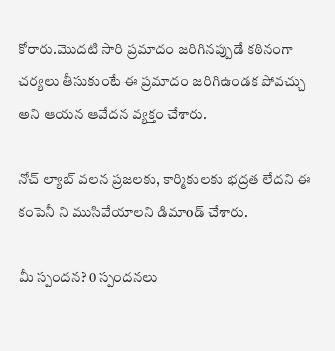కోరారు.మొదటి సారి ప్రమాదం జరిగినప్పుడే కఠినంగా చర్యలు తీసుకుంటే ఈ ప్రమాదం జరిగిఉండక పోవచ్చు అని ఆయన ఆవేదన వ్యక్తం చేశారు.

నోచ్ ల్యాబ్ వలన ప్రజలకు, కార్మికులకు భద్రత లేదని ఈ కంపెనీ ని ముసివేయాలని డిమాoడ్ చేశారు.

మీ స్పందన? 0 స్పందనలు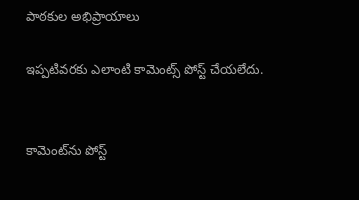పాఠకుల అభిప్రాయాలు

ఇప్పటివరకు ఎలాంటి కామెంట్స్ పోస్ట్ చేయలేదు.


కామెంట్‌ను పోస్ట్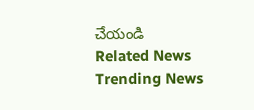చేయండి
Related News
Trending News